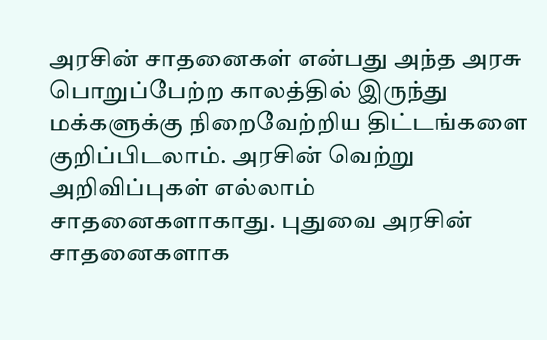அரசின் சாதனைகள் என்பது அந்த அரசு பொறுப்பேற்ற காலத்தில் இருந்து மக்களுக்கு நிறைவேற்றிய திட்டங்களை குறிப்பிடலாம். அரசின் வெற்று அறிவிப்புகள் எல்லாம் சாதனைகளாகாது. புதுவை அரசின் சாதனைகளாக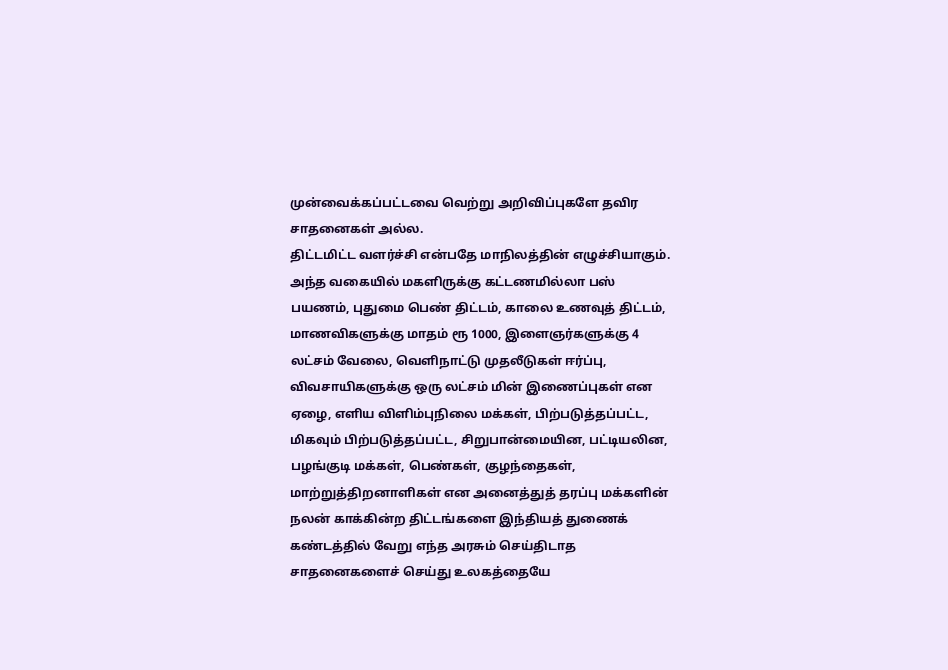முன்வைக்கப்பட்டவை வெற்று அறிவிப்புகளே தவிர சாதனைகள் அல்ல.
திட்டமிட்ட வளர்ச்சி என்பதே மாநிலத்தின் எழுச்சியாகும். அந்த வகையில் மகளிருக்கு கட்டணமில்லா பஸ் பயணம், புதுமை பெண் திட்டம், காலை உணவுத் திட்டம், மாணவிகளுக்கு மாதம் ரூ 1000, இளைஞர்களுக்கு 4 லட்சம் வேலை, வெளிநாட்டு முதலீடுகள் ஈர்ப்பு, விவசாயிகளுக்கு ஒரு லட்சம் மின் இணைப்புகள் என ஏழை, எளிய விளிம்புநிலை மக்கள், பிற்படுத்தப்பட்ட, மிகவும் பிற்படுத்தப்பட்ட, சிறுபான்மையின, பட்டியலின, பழங்குடி மக்கள், பெண்கள், குழந்தைகள், மாற்றுத்திறனாளிகள் என அனைத்துத் தரப்பு மக்களின் நலன் காக்கின்ற திட்டங்களை இந்தியத் துணைக் கண்டத்தில் வேறு எந்த அரசும் செய்திடாத சாதனைகளைச் செய்து உலகத்தையே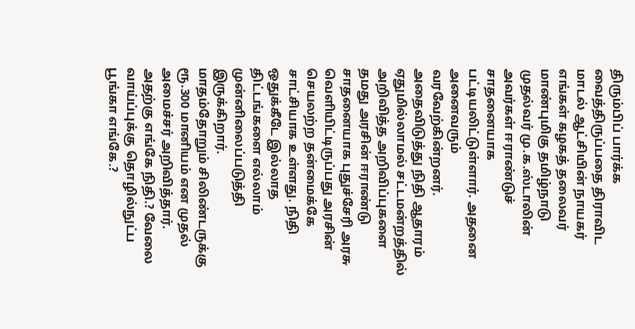திரும்பிப் பார்க்க வைத்திருப்பதை திராவிட மாடல் ஆட்சியின் நாயகர் எங்கள் கழகத் தலைவர் மாண்புமிகு தமிழ்நாடு முதல்வர் மு.க.ஸ்டாலின் அவர்கள் ஈராண்டுச் சாதனையாக பட்டியலிட்டுள்ளார். அதனை அனைவரும் வரவேற்கின்றனர்.
அதைவிடுத்து நிதி ஆதாரம் ஏதுமில்லாமல் சட்டமன்றத்தில் அறிவித்த அறிவிப்புகளை தமது அரசின் ஈராண்டு சாதனையாக புதுச்சேரி அரசு வௌியிட்டிருப்பது அரசின் செயலற்ற தன்மைக்கே சாட்சியாக உள்ளது. நிதி ஒதுக்கீடே இல்லாத திட்டங்களை எல்லாம் முன்னிலைப்படுத்தி இருக்கிறார்.
மாதம்தோறும் சிலிண்டருக்கு ரூ.300 மானியம் என முதல் அமைச்சர் அறிவித்தார். அதற்கு எங்கே நிதி.? வேலை வாய்ப்புக்கு தொழில்நுட்ப பூங்கா எங்கே.?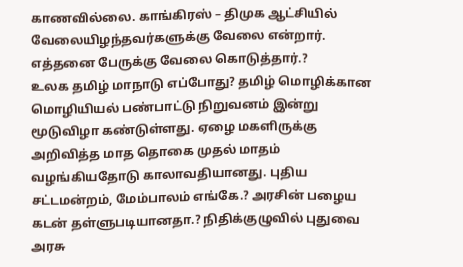காணவில்லை. காங்கிரஸ் – திமுக ஆட்சியில் வேலையிழந்தவர்களுக்கு வேலை என்றார். எத்தனை பேருக்கு வேலை கொடுத்தார்.?
உலக தமிழ் மாநாடு எப்போது? தமிழ் மொழிக்கான மொழியியல் பண்பாட்டு நிறுவனம் இன்று மூடுவிழா கண்டுள்ளது. ஏழை மகளிருக்கு அறிவித்த மாத தொகை முதல் மாதம் வழங்கியதோடு காலாவதியானது. புதிய சட்டமன்றம், மேம்பாலம் எங்கே.? அரசின் பழைய கடன் தள்ளுபடியானதா.? நிதிக்குழுவில் புதுவை அரசு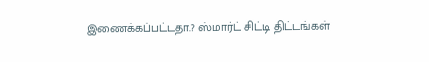இணைக்கப்பட்டதா.? ஸ்மார்ட் சிட்டி திட்டங்கள்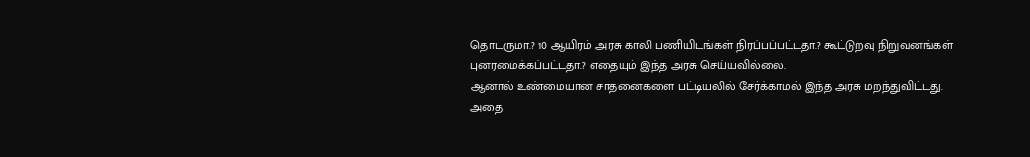தொடருமா.? 10 ஆயிரம் அரசு காலி பணியிடங்கள் நிரப்பப்பட்டதா.? கூட்டுறவு நிறுவனங்கள் புனரமைக்கப்பட்டதா.? எதையும் இந்த அரசு செய்யவில்லை.
ஆனால் உண்மையான சாதனைகளை பட்டியலில் சேர்க்காமல் இந்த அரசு மறந்துவிட்டது. அதை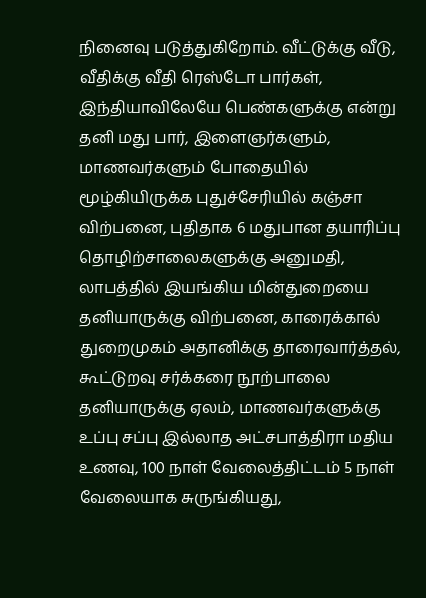நினைவு படுத்துகிறோம். வீட்டுக்கு வீடு, வீதிக்கு வீதி ரெஸ்டோ பார்கள், இந்தியாவிலேயே பெண்களுக்கு என்று தனி மது பார், இளைஞர்களும், மாணவர்களும் போதையில் மூழ்கியிருக்க புதுச்சேரியில் கஞ்சா விற்பனை, புதிதாக 6 மதுபான தயாரிப்பு தொழிற்சாலைகளுக்கு அனுமதி, லாபத்தில் இயங்கிய மின்துறையை தனியாருக்கு விற்பனை, காரைக்கால் துறைமுகம் அதானிக்கு தாரைவார்த்தல், கூட்டுறவு சர்க்கரை நூற்பாலை தனியாருக்கு ஏலம், மாணவர்களுக்கு உப்பு சப்பு இல்லாத அட்சபாத்திரா மதிய உணவு, 100 நாள் வேலைத்திட்டம் 5 நாள் வேலையாக சுருங்கியது,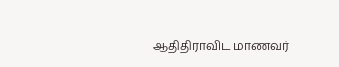ஆதிதிராவிட மாணவர்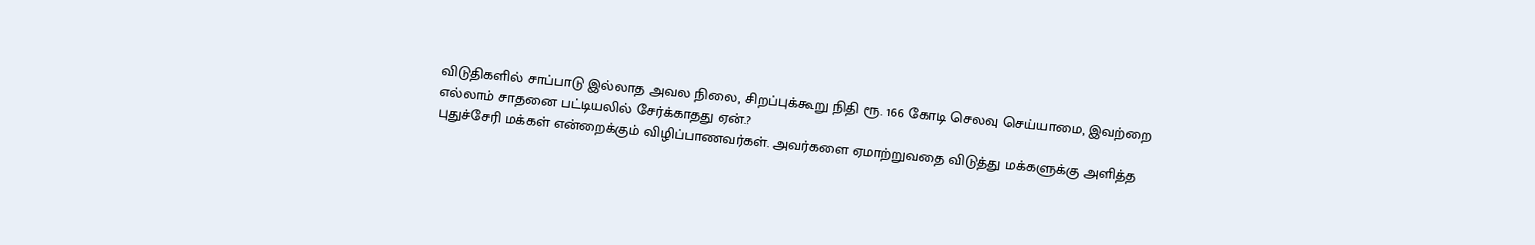விடுதிகளில் சாப்பாடு இல்லாத அவல நிலை, சிறப்புக்கூறு நிதி ரூ. 166 கோடி செலவு செய்யாமை, இவற்றை எல்லாம் சாதனை பட்டியலில் சேர்க்காதது ஏன்.?
புதுச்சேரி மக்கள் என்றைக்கும் விழிப்பாணவர்கள். அவர்களை ஏமாற்றுவதை விடுத்து மக்களுக்கு அளித்த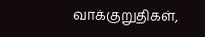வாக்குறுதிகள்,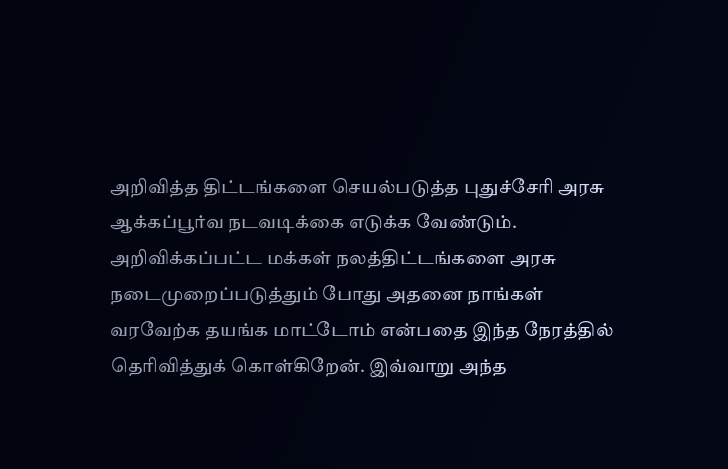அறிவித்த திட்டங்களை செயல்படுத்த புதுச்சேரி அரசு ஆக்கப்பூர்வ நடவடிக்கை எடுக்க வேண்டும். அறிவிக்கப்பட்ட மக்கள் நலத்திட்டங்களை அரசு நடைமுறைப்படுத்தும் போது அதனை நாங்கள் வரவேற்க தயங்க மாட்டோம் என்பதை இந்த நேரத்தில் தெரிவித்துக் கொள்கிறேன். இவ்வாறு அந்த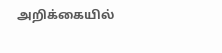அறிக்கையில்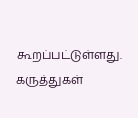கூறப்பட்டுள்ளது.
கருத்துகள்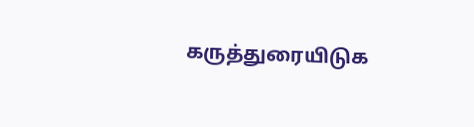கருத்துரையிடுக